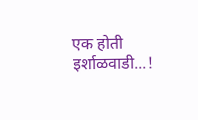एक होती इर्शाळवाडी...!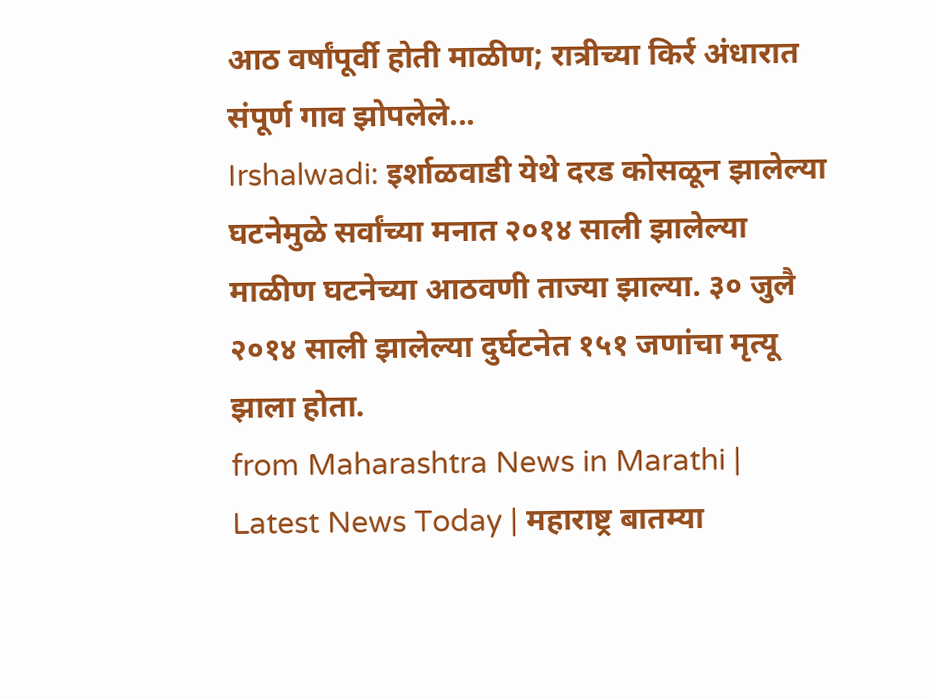आठ वर्षांपूर्वी होती माळीण; रात्रीच्या किर्र अंधारात संपूर्ण गाव झोपलेले...
Irshalwadi: इर्शाळवाडी येथे दरड कोसळून झालेल्या घटनेमुळे सर्वांच्या मनात २०१४ साली झालेल्या माळीण घटनेच्या आठवणी ताज्या झाल्या. ३० जुलै २०१४ साली झालेल्या दुर्घटनेत १५१ जणांचा मृत्यू झाला होता.
from Maharashtra News in Marathi | Latest News Today | महाराष्ट्र बातम्या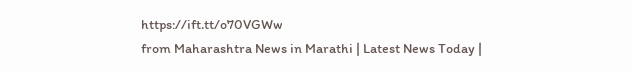https://ift.tt/o70VGWw
from Maharashtra News in Marathi | Latest News Today |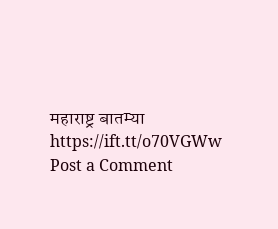महाराष्ट्र बातम्या https://ift.tt/o70VGWw
Post a Comment